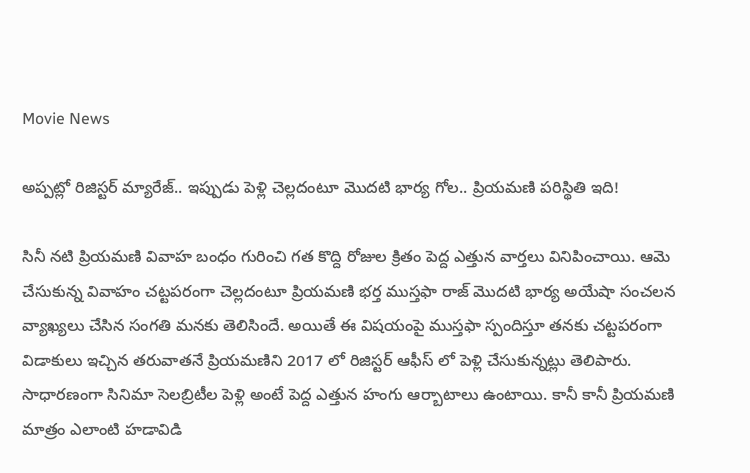Movie News

అప్పట్లో రిజిస్టర్ మ్యారేజ్.. ఇప్పుడు పెళ్లి చెల్లదంటూ మొదటి భార్య గోల.. ప్రియమణి పరిస్థితి ఇది!

సినీ నటి ప్రియమణి వివాహ బంధం గురించి గత కొద్ది రోజుల క్రితం పెద్ద ఎత్తున వార్తలు వినిపించాయి. ఆమె చేసుకున్న వివాహం చట్టపరంగా చెల్లదంటూ ప్రియమణి భర్త ముస్తఫా రాజ్ మొదటి భార్య అయేషా సంచలన వ్యాఖ్యలు చేసిన సంగతి మనకు తెలిసిందే. అయితే ఈ విషయంపై ముస్తఫా స్పందిస్తూ తనకు చట్టపరంగా విడాకులు ఇచ్చిన తరువాతనే ప్రియమణిని 2017 లో రిజిస్టర్ ఆఫీస్ లో పెళ్లి చేసుకున్నట్లు తెలిపారు. సాధారణంగా సినిమా సెలబ్రిటీల పెళ్లి అంటే పెద్ద ఎత్తున హంగు ఆర్బాటాలు ఉంటాయి. కానీ కానీ ప్రియమణి మాత్రం ఎలాంటి హడావిడి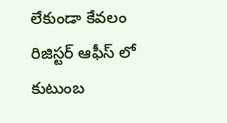లేకుండా కేవలం రిజిస్టర్ ఆఫీస్ లో కుటుంబ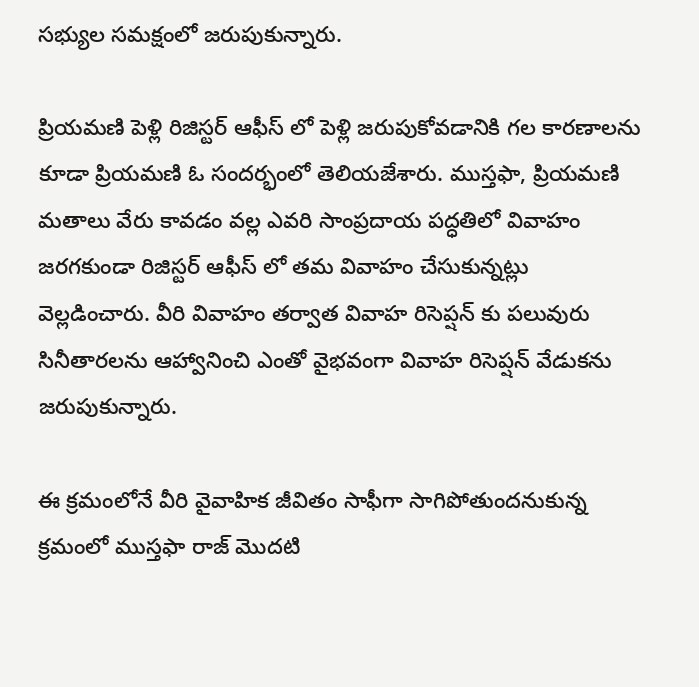సభ్యుల సమక్షంలో జరుపుకున్నారు.

ప్రియమణి పెళ్లి రిజిస్టర్ ఆఫీస్ లో పెళ్లి జరుపుకోవడానికి గల కారణాలను కూడా ప్రియమణి ఓ సందర్భంలో తెలియజేశారు. ముస్తఫా, ప్రియమణి మతాలు వేరు కావడం వల్ల ఎవరి సాంప్రదాయ పద్ధతిలో వివాహం జరగకుండా రిజిస్టర్ ఆఫీస్ లో తమ వివాహం చేసుకున్నట్లు వెల్లడించారు. వీరి వివాహం తర్వాత వివాహ రిసెప్షన్ కు పలువురు సినీతారలను ఆహ్వానించి ఎంతో వైభవంగా వివాహ రిసెప్షన్ వేడుకను జరుపుకున్నారు.

ఈ క్రమంలోనే వీరి వైవాహిక జీవితం సాఫీగా సాగిపోతుందనుకున్న క్రమంలో ముస్తఫా రాజ్ మొదటి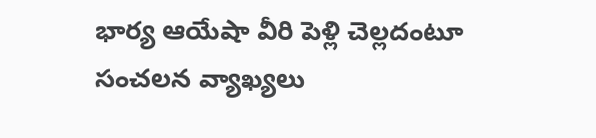భార్య ఆయేషా వీరి పెళ్లి చెల్లదంటూ సంచలన వ్యాఖ్యలు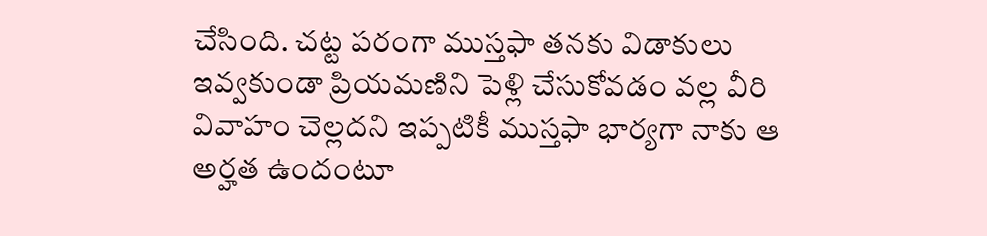చేసింది. చట్ట పరంగా ముస్తఫా తనకు విడాకులు ఇవ్వకుండా ప్రియమణిని పెళ్లి చేసుకోవడం వల్ల వీరి వివాహం చెల్లదని ఇప్పటికీ ముస్తఫా భార్యగా నాకు ఆ అర్హత ఉందంటూ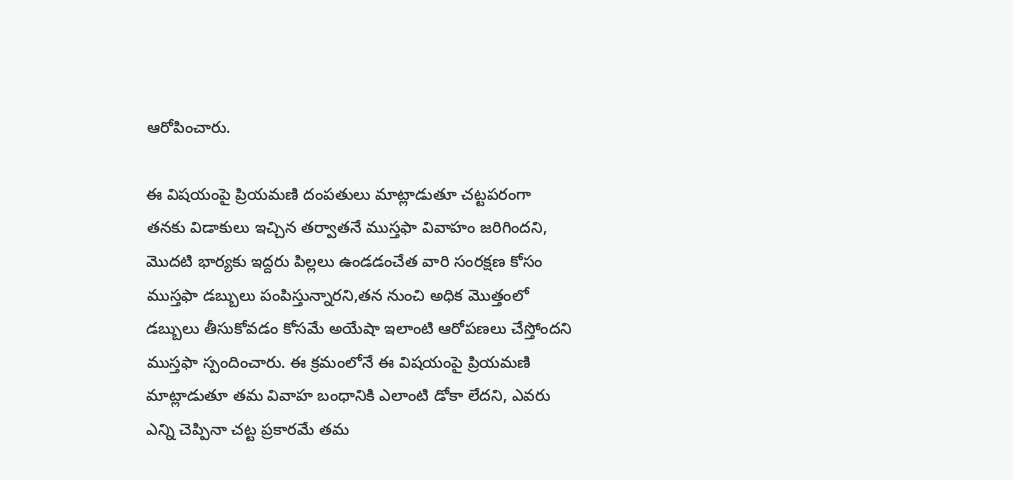ఆరోపించారు.

ఈ విషయంపై ప్రియమణి దంపతులు మాట్లాడుతూ చట్టపరంగా తనకు విడాకులు ఇచ్చిన తర్వాతనే ముస్తఫా వివాహం జరిగిందని, మొదటి భార్యకు ఇద్దరు పిల్లలు ఉండడంచేత వారి సంరక్షణ కోసం ముస్తఫా డబ్బులు పంపిస్తున్నారని,తన నుంచి అధిక మొత్తంలో డబ్బులు తీసుకోవడం కోసమే అయేషా ఇలాంటి ఆరోపణలు చేస్తోందని ముస్తఫా స్పందించారు. ఈ క్రమంలోనే ఈ విషయంపై ప్రియమణి మాట్లాడుతూ తమ వివాహ బంధానికి ఎలాంటి డోకా లేదని, ఎవరు ఎన్ని చెప్పినా చట్ట ప్రకారమే తమ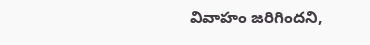వివాహం జరిగిందని,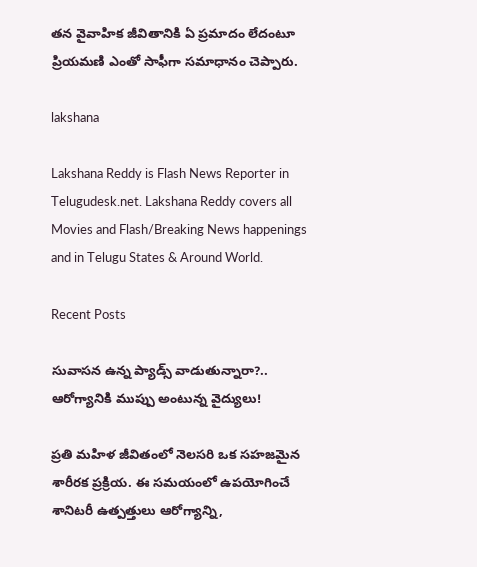తన వైవాహిక జీవితానికి ఏ ప్రమాదం లేదంటూ ప్రియమణి ఎంతో సాఫీగా సమాధానం చెప్పారు.

lakshana

Lakshana Reddy is Flash News Reporter in Telugudesk.net. Lakshana Reddy covers all Movies and Flash/Breaking News happenings and in Telugu States & Around World.

Recent Posts

సువాసన ఉన్న ప్యాడ్స్ వాడుతున్నారా?.. ఆరోగ్యానికి ముప్పు అంటున్న వైద్యులు!

ప్రతి మహిళ జీవితంలో నెలసరి ఒక సహజమైన శారీరక ప్రక్రియ. ఈ సమయంలో ఉపయోగించే శానిటరీ ఉత్పత్తులు ఆరోగ్యాన్ని,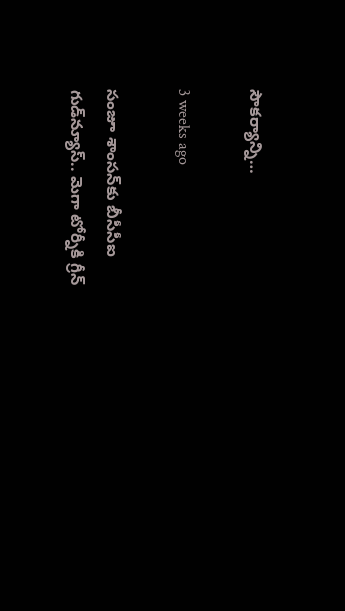సౌకర్యాన్ని…

3 weeks ago

సంజూ శాంసన్‌కు బీసీసీఐ గుడ్‌న్యూస్.. మెగా టోర్నీకి గ్రీన్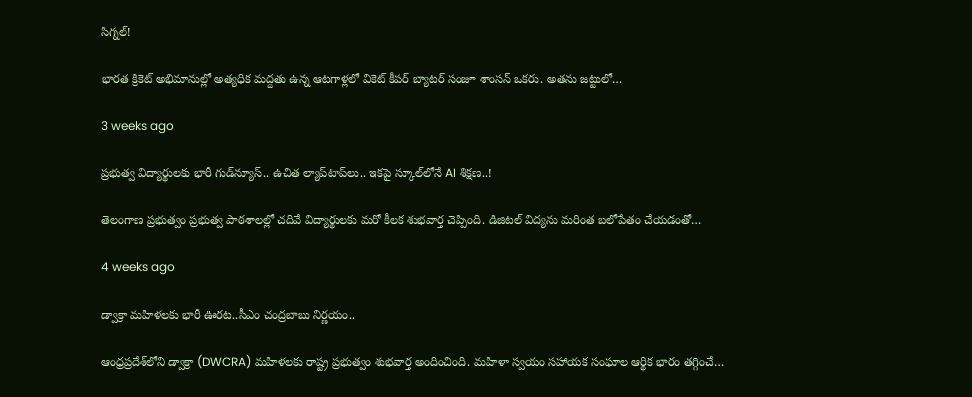సిగ్నల్!

భారత క్రికెట్ అభిమానుల్లో అత్యధిక మద్దతు ఉన్న ఆటగాళ్లలో వికెట్ కీపర్ బ్యాటర్ సంజూ శాంసన్ ఒకరు. అతను జట్టులో…

3 weeks ago

ప్రభుత్వ విద్యార్థులకు భారీ గుడ్‌న్యూస్.. ఉచిత ల్యాప్‌టాప్‌లు.. ఇకపై స్కూల్‌లోనే AI శిక్షణ..!

తెలంగాణ ప్రభుత్వం ప్రభుత్వ పాఠశాలల్లో చదివే విద్యార్థులకు మరో కీలక శుభవార్త చెప్పింది. డిజిటల్ విద్యను మరింత బలోపేతం చేయడంతో…

4 weeks ago

డ్వాక్రా మహిళలకు భారీ ఊరట..సీఎం చంద్రబాబు నిర్ణయం..

ఆంధ్రప్రదేశ్‌లోని డ్వాక్రా (DWCRA) మహిళలకు రాష్ట్ర ప్రభుత్వం శుభవార్త అందించింది. మహిళా స్వయం సహాయక సంఘాల ఆర్థిక భారం తగ్గించే…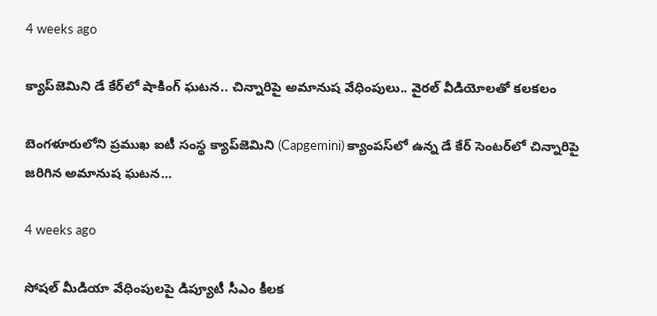4 weeks ago

క్యాప్‌జెమిని డే కేర్‌లో షాకింగ్ ఘటన.. చిన్నారిపై అమానుష వేధింపులు.. వైరల్ వీడియోలతో కలకలం

బెంగళూరులోని ప్రముఖ ఐటీ సంస్థ క్యాప్‌జెమిని (Capgemini) క్యాంపస్‌లో ఉన్న డే కేర్ సెంటర్‌లో చిన్నారిపై జరిగిన అమానుష ఘటన…

4 weeks ago

సోషల్ మీడియా వేధింపులపై డిప్యూటీ సీఎం కీలక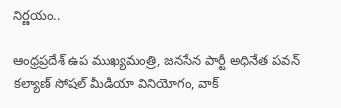నిర్ణయం..

ఆంధ్రప్రదేశ్ ఉప ముఖ్యమంత్రి, జనసేన పార్టీ అధినేత పవన్ కల్యాణ్ సోషల్ మీడియా వినియోగం, వాక్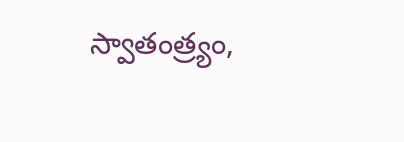స్వాతంత్ర్యం,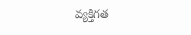వ్యక్తిగత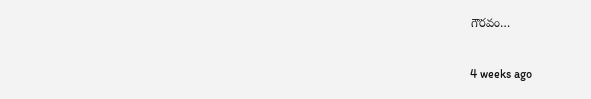గౌరవం…

4 weeks ago